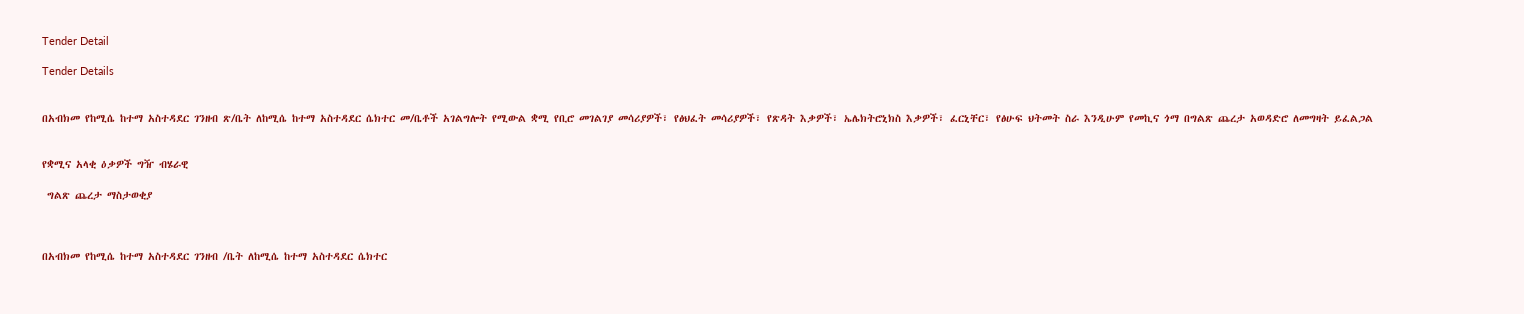Tender Detail

Tender Details


በአብክመ የከሚሴ ከተማ አስተዳደር ገንዘብ ጽ/ቤት ለከሚሴ ከተማ አስተዳደር ሴክተር መ/ቤቶች አገልግሎት የሚውል ቋሚ የቢሮ መገልገያ መሳሪያዎች፣ የፅህፈት መሳሪያዎች፣ የጽዳት እቃዎች፣ ኤሌክትሮኒክስ እቃዎች፣ ፈርኒቸር፣ የፅሁፍ ህትመት ስራ እንዲሁም የመኪና ጎማ በግልጽ ጨረታ አወዳድሮ ለመግዛት ይፈልጋል


የቋሚና አላቂ ዕቃዎች ግዥ ብሄራዊ

 ግልጽ ጨረታ ማስታወቂያ



በአብክመ የከሚሴ ከተማ አስተዳደር ገንዘብ /ቤት ለከሚሴ ከተማ አስተዳደር ሴክተር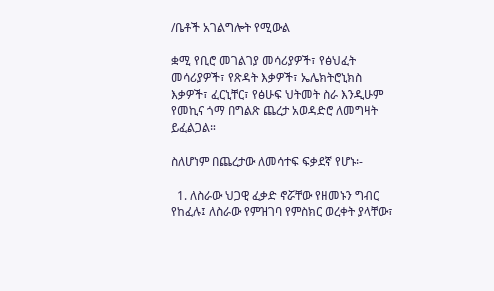/ቤቶች አገልግሎት የሚውል

ቋሚ የቢሮ መገልገያ መሳሪያዎች፣ የፅህፈት መሳሪያዎች፣ የጽዳት እቃዎች፣ ኤሌክትሮኒክስ እቃዎች፣ ፈርኒቸር፣ የፅሁፍ ህትመት ስራ እንዲሁም የመኪና ጎማ በግልጽ ጨረታ አወዳድሮ ለመግዛት ይፈልጋል።

ስለሆነም በጨረታው ለመሳተፍ ፍቃደኛ የሆኑ፡-

  1. ለስራው ህጋዊ ፈቃድ ኖሯቸው የዘመኑን ግብር የከፈሉ፤ ለስራው የምዝገባ የምስክር ወረቀት ያላቸው፣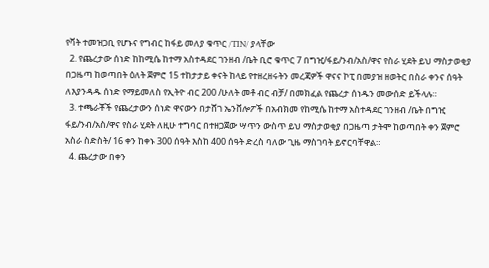የቫት ተመዝጋቢ የሆኑና የግብር ከፋይ መለያ ቁጥር /TIN/ ያላቸው
  2. የጨረታው ሰነድ ከከሚሴ ከተማ አስተዳደር ገንዘብ /ቤት ቢሮ ቁጥር 7 በግዢ/ፋይ/ንብ/አስ/ዋና የስራ ሂደት ይህ ማስታወቂያ በጋዜጣ ከወጣበት ዕለት ጀምሮ 15 ተከታታይ ቀናት ከላይ የተዘረዘሩትን መረጃዎች ዋናና ኮፒ በመያዝ ዘወትር በስራ ቀንና ሰዓት ለእያንዳዱ ሰነድ የማይመለስ የኢትዮ ብር 200 /ሁለት መቶ ብር ብቻ/ በመክፈል የጨረታ ሰነዱን መውሰድ ይችላሉ።
  3. ተጫራቾች የጨረታውን ሰነድ ዋናውን በታሸገ ኤንቨሎፖች በአብክመ የከሚሴ ከተማ አስተዳደር ገንዘብ /ቤት በግዢ ፋይ/ንብ/አስ/ዋና የስራ ሂደት ለዚሁ ተግባር በተዘጋጀው ሣጥን ውስጥ ይህ ማስታወቂያ በጋዜጣ ታትሞ ከወጣበት ቀን ጀምሮ አስራ ስድስት/ 16 ቀን ከቀኑ 300 ሰዓት እስከ 400 ሰዓት ድረስ ባለው ጊዜ ማስገባት ይኖርባቸዋል።
  4. ጨረታው በቀን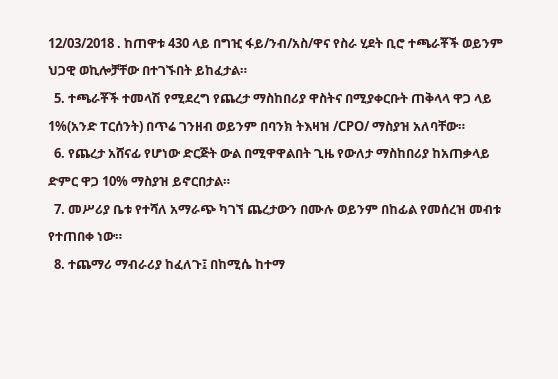12/03/2018 . ከጠዋቱ 430 ላይ በግዢ ፋይ/ንብ/አስ/ዋና የስራ ሂደት ቢሮ ተጫራቾች ወይንም ህጋዊ ወኪሎቻቸው በተገኙበት ይከፈታል።
  5. ተጫራቾች ተመላሽ የሚደረግ የጨረታ ማስከበሪያ ዋስትና በሚያቀርቡት ጠቅላላ ዋጋ ላይ 1%(አንድ ፐርሰንት) በጥሬ ገንዘብ ወይንም በባንክ ትእዛዝ /CPO/ ማስያዝ አለባቸው።
  6. የጨረታ አሸናፊ የሆነው ድርጅት ውል በሚዋዋልበት ጊዜ የውለታ ማስከበሪያ ከአጠቃላይ ድምር ዋጋ 10% ማስያዝ ይኖርበታል።
  7. መሥሪያ ቤቱ የተሻለ አማራጭ ካገኘ ጨረታውን በሙሉ ወይንም በከፊል የመሰረዝ መብቱ የተጠበቀ ነው።
  8. ተጨማሪ ማብራሪያ ከፈለጉ፤ በከሚሴ ከተማ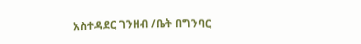አስተዳደር ገንዘብ /ቤት በግንባር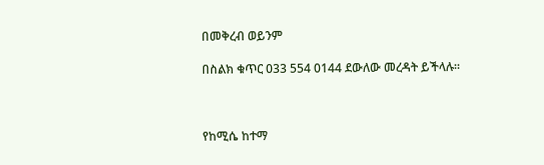በመቅረብ ወይንም

በስልክ ቁጥር 033 554 0144 ደውለው መረዳት ይችላሉ።



የከሚሴ ከተማ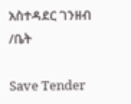አስተዳደር ገንዘብ /ቤት

Save Tender